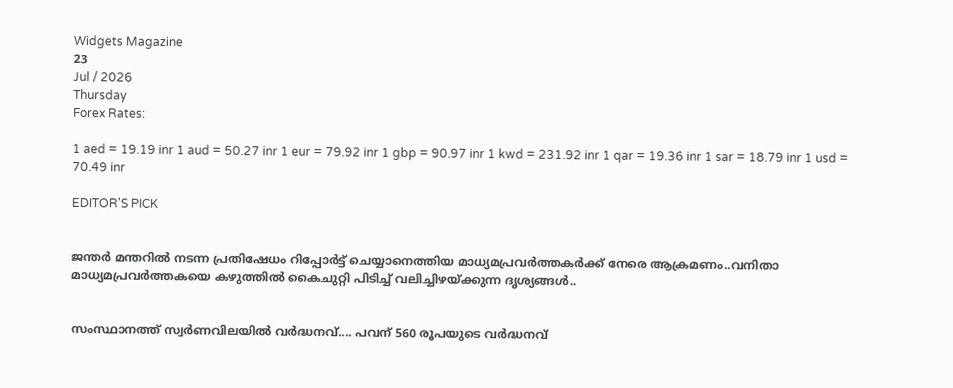Widgets Magazine
23
Jul / 2026
Thursday
Forex Rates:

1 aed = 19.19 inr 1 aud = 50.27 inr 1 eur = 79.92 inr 1 gbp = 90.97 inr 1 kwd = 231.92 inr 1 qar = 19.36 inr 1 sar = 18.79 inr 1 usd = 70.49 inr

EDITOR'S PICK


ജന്തർ മന്തറിൽ നടന്ന പ്രതിഷേധം റിപ്പോർട്ട് ചെയ്യാനെത്തിയ മാധ്യമപ്രവർത്തകർക്ക് നേരെ ആക്രമണം..വനിതാ മാധ്യമപ്രവർത്തകയെ കഴുത്തിൽ കൈചുറ്റി പിടിച്ച് വലിച്ചിഴയ്‌ക്കുന്ന ദൃശ്യങ്ങൾ..


സംസ്ഥാനത്ത് സ്വർണവിലയിൽ വർദ്ധനവ്.... പവന് 560 രൂപയുടെ വർദ്ധനവ്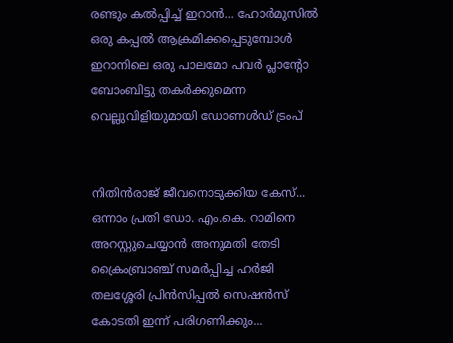രണ്ടും കൽപ്പിച്ച് ഇറാൻ... ഹോർമുസിൽ ഒരു കപ്പൽ ആക്രമിക്കപ്പെടുമ്പോൾ ഇറാനിലെ ഒരു പാലമോ പവർ പ്ലാന്റോ ബോംബിട്ടു തകർക്കുമെന്ന വെല്ലുവിളിയുമായി ഡോണൾഡ് ട്രംപ്


നിതിന്‍രാജ് ജീവനൊടുക്കിയ കേസ്... ഒന്നാം പ്രതി ഡോ. എം.കെ. റാമിനെ അറസ്റ്റുചെയ്യാന്‍ അനുമതി തേടി ക്രൈംബ്രാഞ്ച് സമർപ്പിച്ച ഹർജി തലശ്ശേരി പ്രിൻസിപ്പൽ സെഷൻസ് കോടതി ഇന്ന് പരിഗണിക്കും...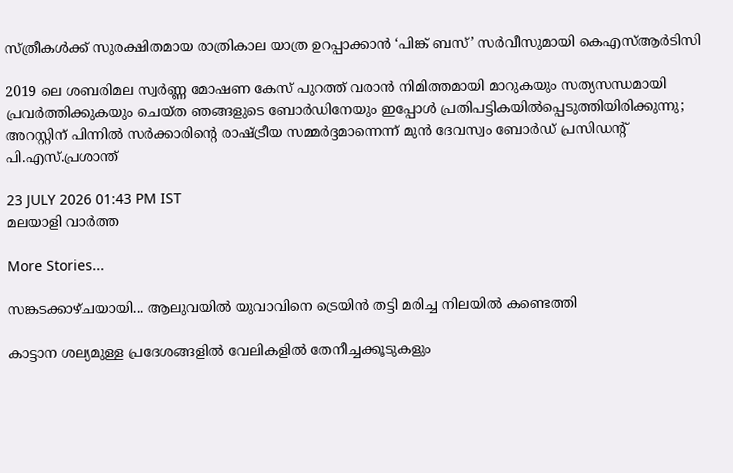സ്ത്രീകൾക്ക് സുരക്ഷിതമായ രാത്രികാല യാത്ര ഉറപ്പാക്കാൻ ‘പിങ്ക് ബസ്’ സർവീസുമായി കെഎസ്ആർടിസി

2019 ലെ ശബരിമല സ്വർണ്ണ മോഷണ കേസ് പുറത്ത് വരാൻ നിമിത്തമായി മാറുകയും സത്യസന്ധമായി പ്രവർത്തിക്കുകയും ചെയ്ത ഞങ്ങളുടെ ബോർഡിനേയും ഇപ്പോൾ പ്രതിപട്ടികയിൽപ്പെടുത്തിയിരിക്കുന്നു; അറസ്റ്റിന് പിന്നിൽ സർക്കാരിൻ്റെ രാഷ്ട്രീയ സമ്മർദ്ദമാന്നെന്ന് മുൻ ദേവസ്വം ബോർഡ് പ്രസിഡന്റ് പി.എസ്.പ്രശാന്ത്

23 JULY 2026 01:43 PM IST
മലയാളി വാര്‍ത്ത

More Stories...

സങ്കടക്കാഴ്ചയായി... ആലുവയിൽ യുവാവിനെ ട്രെയിൻ തട്ടി മരിച്ച നിലയിൽ കണ്ടെത്തി

കാട്ടാന ശല്യമുള്ള പ്രദേശങ്ങളിൽ വേലികളിൽ തേനീച്ചക്കൂടുകളും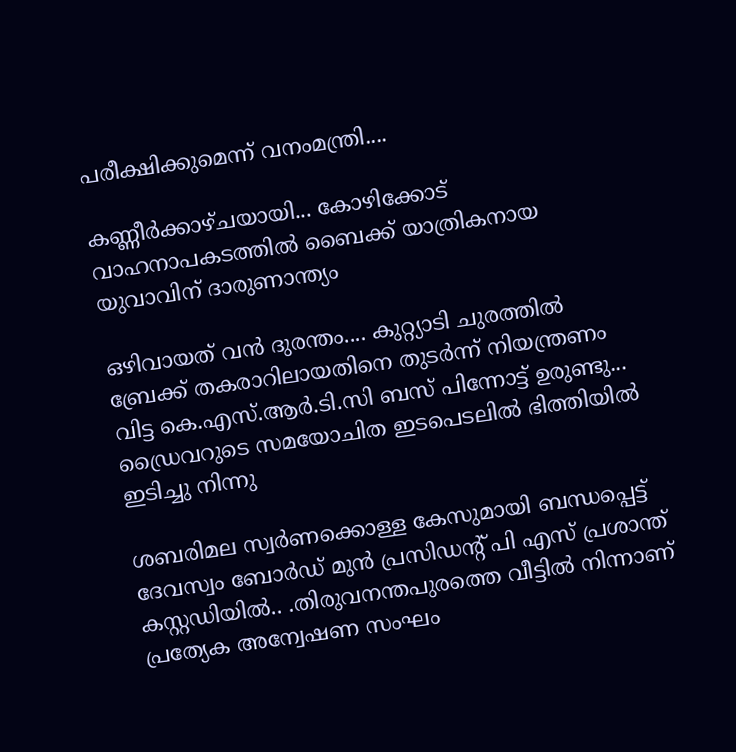പരീക്ഷിക്കുമെന്ന് വനംമന്ത്രി....

കണ്ണീർക്കാഴ്ചയായി... കോഴിക്കോട് വാഹനാപകടത്തില്‍ ബൈക്ക് യാത്രികനായ യുവാവിന് ദാരുണാന്ത്യം

ഒഴിവായത് വൻ ദുരന്തം.... കുറ്റ്യാടി ചുരത്തിൽ ബ്രേക്ക് തകരാറിലായതിനെ തുടർന്ന് നിയന്ത്രണം വിട്ട കെ.എസ്.ആർ.ടി.സി ബസ് പിന്നോട്ട് ഉരുണ്ടു... ഡ്രൈവറുടെ സമയോചിത ഇടപെടലിൽ ഭിത്തിയിൽ ഇടിച്ചു നിന്നു

ശബരിമല സ്വർണക്കൊള്ള കേസുമായി ബന്ധപ്പെട്ട് ദേവസ്വം ബോർഡ് മുൻ പ്രസിഡന്റ് പി എസ്‌ പ്രശാന്ത് കസ്റ്റഡിയിൽ.. .തിരുവനന്തപുരത്തെ വീട്ടിൽ നിന്നാണ് പ്രത്യേക അന്വേഷണ സംഘം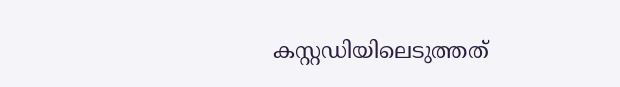കസ്റ്റഡിയിലെടുത്തത്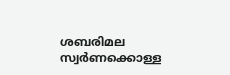ശബരിമല സ്വർണക്കൊള്ള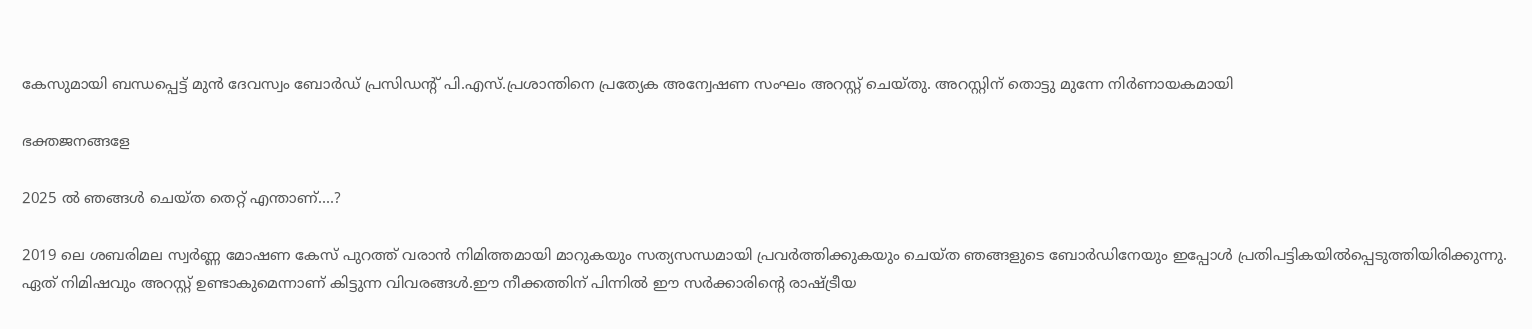കേസുമായി ബന്ധപ്പെട്ട് മുൻ ദേവസ്വം ബോർഡ് പ്രസിഡന്റ് പി.എസ്.പ്രശാന്തിനെ പ്രത്യേക അന്വേഷണ സംഘം അറസ്റ്റ് ചെയ്തു. അറസ്റ്റിന് തൊട്ടു മുന്നേ നിർണായകമായി

ഭക്തജനങ്ങളേ

2025 ൽ ഞങ്ങൾ ചെയ്ത തെറ്റ് എന്താണ്....?

2019 ലെ ശബരിമല സ്വർണ്ണ മോഷണ കേസ് പുറത്ത് വരാൻ നിമിത്തമായി മാറുകയും സത്യസന്ധമായി പ്രവർത്തിക്കുകയും ചെയ്ത ഞങ്ങളുടെ ബോർഡിനേയും ഇപ്പോൾ പ്രതിപട്ടികയിൽപ്പെടുത്തിയിരിക്കുന്നു.
ഏത് നിമിഷവും അറസ്റ്റ് ഉണ്ടാകുമെന്നാണ് കിട്ടുന്ന വിവരങ്ങൾ.ഈ നീക്കത്തിന് പിന്നിൽ ഈ സർക്കാരിൻ്റെ രാഷ്ട്രീയ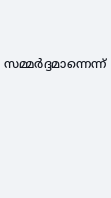സമ്മർദ്ദമാന്നെന്ന്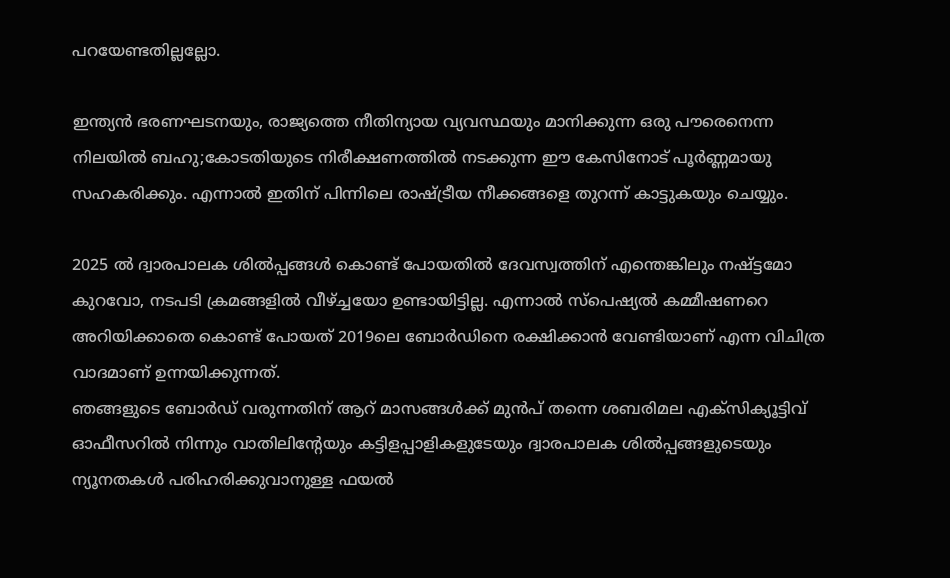പറയേണ്ടതില്ലല്ലോ.

ഇന്ത്യൻ ഭരണഘടനയും, രാജ്യത്തെ നീതിന്യായ വ്യവസ്ഥയും മാനിക്കുന്ന ഒരു പൗരെനെന്ന നിലയിൽ ബഹു;കോടതിയുടെ നിരീക്ഷണത്തിൽ നടക്കുന്ന ഈ കേസിനോട് പൂർണ്ണമായു സഹകരിക്കും. എന്നാൽ ഇതിന് പിന്നിലെ രാഷ്ട്രീയ നീക്കങ്ങളെ തുറന്ന് കാട്ടുകയും ചെയ്യും.

2025 ൽ ദ്വാരപാലക ശിൽപ്പങ്ങൾ കൊണ്ട് പോയതിൽ ദേവസ്വത്തിന് എന്തെങ്കിലും നഷ്ട്ടമോ കുറവോ, നടപടി ക്രമങ്ങളിൽ വീഴ്ച്ചയോ ഉണ്ടായിട്ടില്ല. എന്നാൽ സ്പെഷ്യൽ കമ്മീഷണറെ അറിയിക്കാതെ കൊണ്ട് പോയത് 2019ലെ ബോർഡിനെ രക്ഷിക്കാൻ വേണ്ടിയാണ് എന്ന വിചിത്ര വാദമാണ് ഉന്നയിക്കുന്നത്.
ഞങ്ങളുടെ ബോർഡ് വരുന്നതിന് ആറ് മാസങ്ങൾക്ക് മുൻപ് തന്നെ ശബരിമല എക്സിക്യൂട്ടിവ് ഓഫീസറിൽ നിന്നും വാതിലിൻ്റേയും കട്ടിളപ്പാളികളുടേയും ദ്വാരപാലക ശിൽപ്പങ്ങളുടെയും ന്യൂനതകൾ പരിഹരിക്കുവാനുള്ള ഫയൽ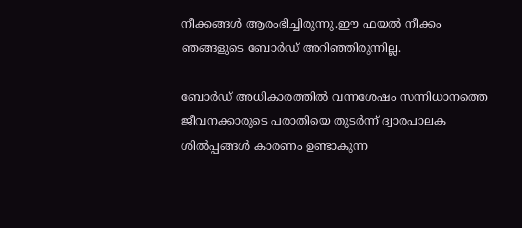നീക്കങ്ങൾ ആരംഭിച്ചിരുന്നു.ഈ ഫയൽ നീക്കം ഞങ്ങളുടെ ബോർഡ് അറിഞ്ഞിരുന്നില്ല.

ബോർഡ് അധികാരത്തിൽ വന്നശേഷം സന്നിധാനത്തെ ജീവനക്കാരുടെ പരാതിയെ തുടർന്ന് ദ്വാരപാലക ശിൽപ്പങ്ങൾ കാരണം ഉണ്ടാകുന്ന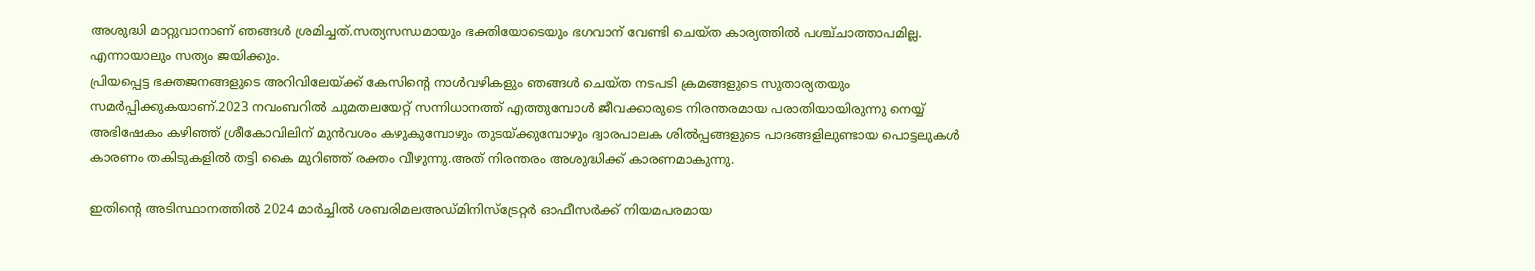അശുദ്ധി മാറ്റുവാനാണ് ഞങ്ങൾ ശ്രമിച്ചത്.സത്യസന്ധമായും ഭക്തിയോടെയും ഭഗവാന് വേണ്ടി ചെയ്ത കാര്യത്തിൽ പശ്ച്ചാത്താപമില്ല. എന്നായാലും സത്യം ജയിക്കും.
പ്രിയപ്പെട്ട ഭക്തജനങ്ങളുടെ അറിവിലേയ്ക്ക് കേസിൻ്റെ നാൾവഴികളും ഞങ്ങൾ ചെയ്ത നടപടി ക്രമങ്ങളുടെ സുതാര്യതയും സമർപ്പിക്കുകയാണ്.2023 നവംബറിൽ ചുമതലയേറ്റ് സന്നിധാനത്ത് എത്തുമ്പോൾ ജീവക്കാരുടെ നിരന്തരമായ പരാതിയായിരുന്നു നെയ്യ് അഭിഷേകം കഴിഞ്ഞ് ശ്രീകോവിലിന് മുൻവശം കഴുകുമ്പോഴും തുടയ്ക്കുമ്പോഴും ദ്വാരപാലക ശിൽപ്പങ്ങളുടെ പാദങ്ങളിലുണ്ടായ പൊട്ടലുകൾ കാരണം തകിടുകളിൽ തട്ടി കൈ മുറിഞ്ഞ് രക്തം വീഴുന്നു.അത് നിരന്തരം അശുദ്ധിക്ക് കാരണമാകുന്നു.

ഇതിന്റെ അടിസ്ഥാനത്തിൽ 2024 മാർച്ചിൽ ശബരിമലഅഡ്മിനിസ്ട്രേറ്റർ ഓഫീസർക്ക് നിയമപരമായ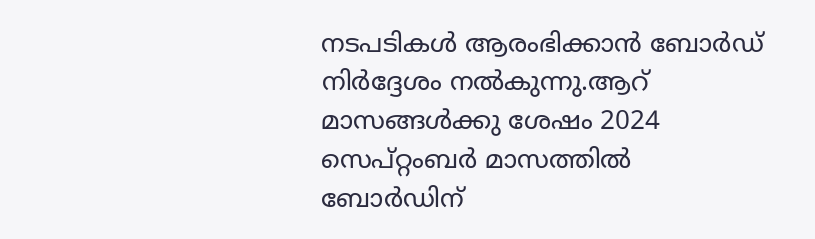നടപടികൾ ആരംഭിക്കാൻ ബോർഡ് നിർദ്ദേശം നൽകുന്നു.ആറ് മാസങ്ങൾക്കു ശേഷം 2024 സെപ്റ്റംബർ മാസത്തിൽ ബോർഡിന്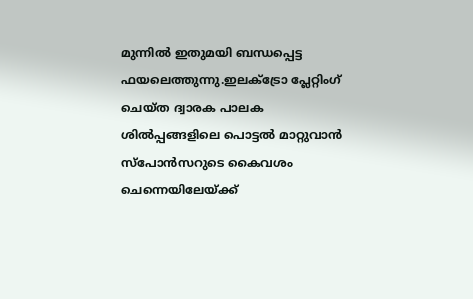മുന്നിൽ ഇതുമയി ബന്ധപ്പെട്ട ഫയലെത്തുന്നു.ഇലക്ട്രോ പ്ലേറ്റിംഗ് ചെയ്ത ദ്വാരക പാലക ശിൽപ്പങ്ങളിലെ പൊട്ടൽ മാറ്റുവാൻ സ്പോൻസറുടെ കൈവശം ചെന്നെയിലേയ്ക്ക്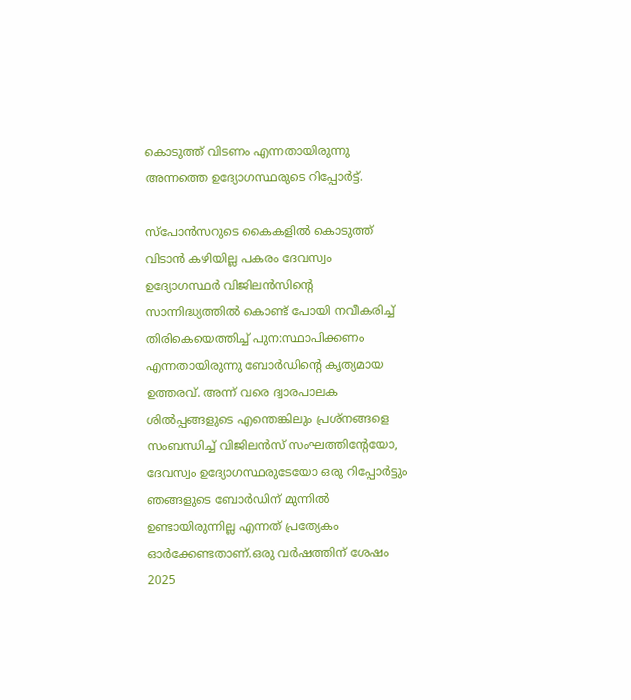കൊടുത്ത് വിടണം എന്നതായിരുന്നു അന്നത്തെ ഉദ്യോഗസ്ഥരുടെ റിപ്പോർട്ട്.

സ്പോൻസറുടെ കൈകളിൽ കൊടുത്ത് വിടാൻ കഴിയില്ല പകരം ദേവസ്വം ഉദ്യോഗസ്ഥർ വിജിലൻസിൻ്റെ സാന്നിദ്ധ്യത്തിൽ കൊണ്ട് പോയി നവീകരിച്ച് തിരികെയെത്തിച്ച് പുന:സ്ഥാപിക്കണം എന്നതായിരുന്നു ബോർഡിൻ്റെ കൃത്യമായ ഉത്തരവ്. അന്ന് വരെ ദ്വാരപാലക ശിൽപ്പങ്ങളുടെ എന്തെങ്കിലും പ്രശ്നങ്ങളെ സംബന്ധിച്ച് വിജിലൻസ് സംഘത്തിൻ്റേയോ, ദേവസ്വം ഉദ്യോഗസ്ഥരുടേയോ ഒരു റിപ്പോർട്ടും ഞങ്ങളുടെ ബോർഡിന് മുന്നിൽ ഉണ്ടായിരുന്നില്ല എന്നത് പ്രത്യേകം ഓർക്കേണ്ടതാണ്.ഒരു വർഷത്തിന് ശേഷം 2025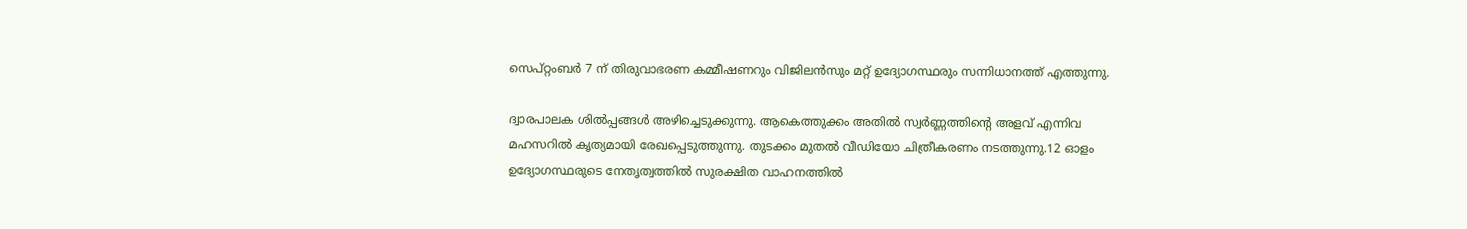സെപ്റ്റംബർ 7 ന് തിരുവാഭരണ കമ്മീഷണറും വിജിലൻസും മറ്റ് ഉദ്യോഗസ്ഥരും സന്നിധാനത്ത് എത്തുന്നു.

ദ്വാരപാലക ശിൽപ്പങ്ങൾ അഴിച്ചെടുക്കുന്നു. ആകെത്തുക്കം അതിൽ സ്വർണ്ണത്തിൻ്റെ അളവ് എന്നിവ മഹസറിൽ കൃത്യമായി രേഖപ്പെടുത്തുന്നു. തുടക്കം മുതൽ വീഡിയോ ചിത്രീകരണം നടത്തുന്നു.12 ഓളം ഉദ്യോഗസ്ഥരുടെ നേതൃത്വത്തിൽ സുരക്ഷിത വാഹനത്തിൽ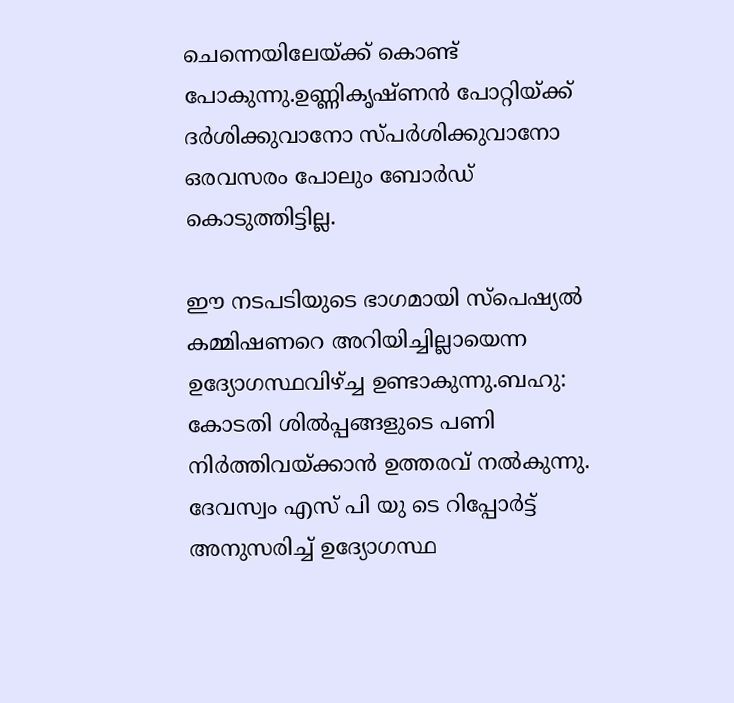ചെന്നെയിലേയ്ക്ക് കൊണ്ട് പോകുന്നു.ഉണ്ണികൃഷ്ണൻ പോറ്റിയ്ക്ക് ദർശിക്കുവാനോ സ്പർശിക്കുവാനോ ഒരവസരം പോലും ബോർഡ് കൊടുത്തിട്ടില്ല.

ഈ നടപടിയുടെ ഭാഗമായി സ്പെഷ്യൽ കമ്മിഷണറെ അറിയിച്ചില്ലായെന്ന ഉദ്യോഗസ്ഥവിഴ്ച്ച ഉണ്ടാകുന്നു.ബഹു: കോടതി ശിൽപ്പങ്ങളുടെ പണി നിർത്തിവയ്ക്കാൻ ഉത്തരവ് നൽകുന്നു. ദേവസ്വം എസ് പി യു ടെ റിപ്പോർട്ട് അനുസരിച്ച് ഉദ്യോഗസ്ഥ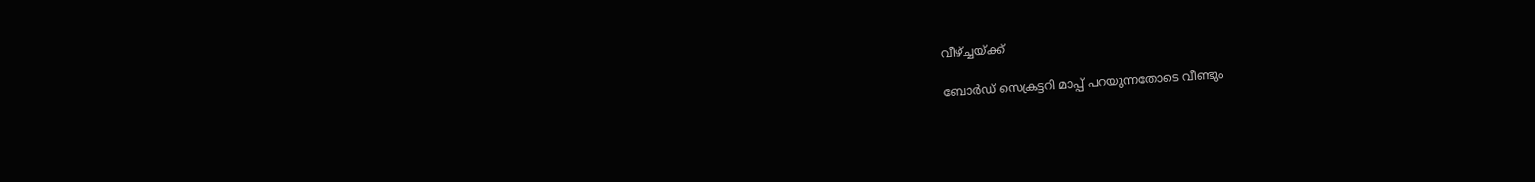വീഴ്ച്ചയ്ക്ക്

ബോർഡ് സെക്രട്ടറി മാപ്പ് പറയുന്നതോടെ വീണ്ടും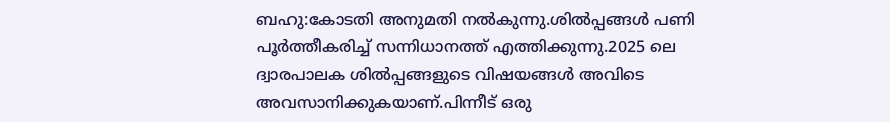ബഹു:കോടതി അനുമതി നൽകുന്നു.ശിൽപ്പങ്ങൾ പണി പൂർത്തീകരിച്ച് സന്നിധാനത്ത് എത്തിക്കുന്നു.2025 ലെ ദ്വാരപാലക ശിൽപ്പങ്ങളുടെ വിഷയങ്ങൾ അവിടെ അവസാനിക്കുകയാണ്.പിന്നീട് ഒരു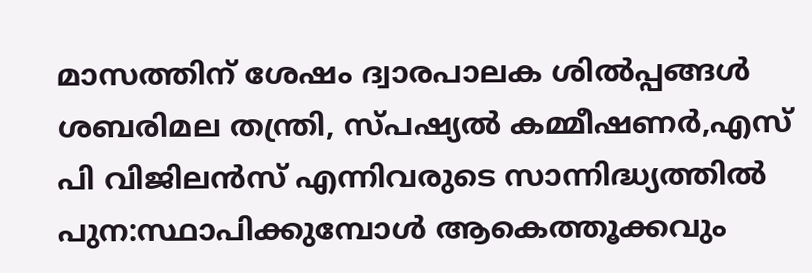മാസത്തിന് ശേഷം ദ്വാരപാലക ശിൽപ്പങ്ങൾ ശബരിമല തന്ത്രി, സ്പഷ്യൽ കമ്മീഷണർ,എസ് പി വിജിലൻസ് എന്നിവരുടെ സാന്നിദ്ധ്യത്തിൽ പുന:സ്ഥാപിക്കുമ്പോൾ ആകെത്തൂക്കവും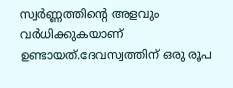സ്വർണ്ണത്തിൻ്റെ അളവും വർധിക്കുകയാണ് ഉണ്ടായത്.ദേവസ്വത്തിന് ഒരു രൂപ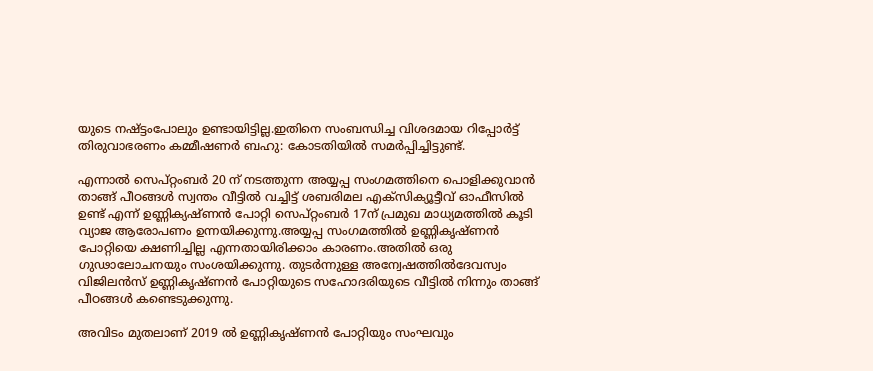യുടെ നഷ്ട്ടംപോലും ഉണ്ടായിട്ടില്ല.ഇതിനെ സംബന്ധിച്ച വിശദമായ റിപ്പോർട്ട് തിരുവാഭരണം കമ്മീഷണർ ബഹു: കോടതിയിൽ സമർപ്പിച്ചിട്ടുണ്ട്.

എന്നാൽ സെപ്റ്റംബർ 20 ന് നടത്തുന്ന അയ്യപ്പ സംഗമത്തിനെ പൊളിക്കുവാൻ താങ്ങ് പീഠങ്ങൾ സ്വന്തം വീട്ടിൽ വച്ചിട്ട് ശബരിമല എക്സിക്യൂട്ടീവ് ഓഫീസിൽ ഉണ്ട് എന്ന് ഉണ്ണിക്യഷ്ണൻ പോറ്റി സെപ്റ്റംബർ 17ന് പ്രമുഖ മാധ്യമത്തിൽ കൂടി വ്യാജ ആരോപണം ഉന്നയിക്കുന്നു.അയ്യപ്പ സംഗമത്തിൽ ഉണ്ണികൃഷ്ണൻ പോറ്റിയെ ക്ഷണിച്ചില്ല എന്നതായിരിക്കാം കാരണം.അതിൽ ഒരു ഗുഢാലോചനയും സംശയിക്കുന്നു. തുടർന്നുള്ള അന്വേഷത്തിൽദേവസ്വം വിജിലൻസ് ഉണ്ണികൃഷ്ണൻ പോറ്റിയുടെ സഹോദരിയുടെ വീട്ടിൽ നിന്നും താങ്ങ് പീഠങ്ങൾ കണ്ടെടുക്കുന്നു.

അവിടം മുതലാണ് 2019 ൽ ഉണ്ണികൃഷ്ണൻ പോറ്റിയും സംഘവും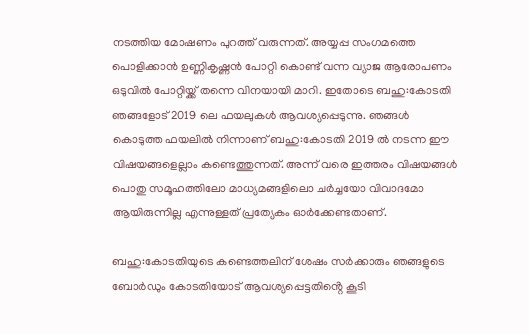നടത്തിയ മോഷണം പുറത്ത് വരുന്നത്. അയ്യപ്പ സംഗമത്തെ പൊളിക്കാൻ ഉണ്ണികൃഷ്ണൻ പോറ്റി കൊണ്ട് വന്ന വ്യാജ ആരോപണം ഒടുവിൽ പോറ്റിയ്ക്ക് തന്നെ വിനയായി മാറി. ഇതോടെ ബഹു:കോടതി ഞങ്ങളോട് 2019 ലെ ഫയലുകൾ ആവശ്യപ്പെടുന്നു. ഞങ്ങൾ കൊടുത്ത ഫയലിൽ നിന്നാണ് ബഹു:കോടതി 2019 ൽ നടന്ന ഈ വിഷയങ്ങളെല്ലാം കണ്ടെത്തുന്നത്. അന്ന് വരെ ഇത്തരം വിഷയങ്ങൾ പൊതു സമൂഹത്തിലോ മാധ്യമങ്ങളിലൊ ചർച്ചയോ വിവാദമോ ആയിരുന്നില്ല എന്നുള്ളത് പ്രത്യേകം ഓർക്കേണ്ടതാണ്.

ബഹു:കോടതിയുടെ കണ്ടെത്തലിന് ശേഷം സർക്കാരും ഞങ്ങളുടെ ബോർഡും കോടതിയോട് ആവശ്യപ്പെട്ടതിൻ്റെ കൂടി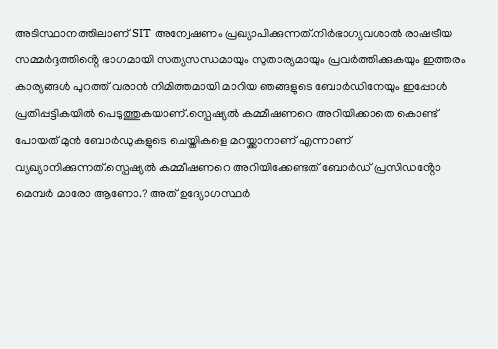അടിസ്ഥാനത്തിലാണ് SIT അന്വേഷണം പ്രഖ്യാപിക്കുന്നത്.നിർഭാഗ്യവശാൽ രാഷട്രീയ സമ്മർദ്ദത്തിൻ്റെ ഭാഗമായി സത്യസന്ധമായും സുതാര്യമായും പ്രവർത്തിക്കുകയും ഇത്തരം കാര്യങ്ങൾ പുറത്ത് വരാൻ നിമിത്തമായി മാറിയ ഞങ്ങളുടെ ബോർഡിനേയും ഇപ്പോൾ പ്രതിപ്പട്ടികയിൽ പെടുത്തുകയാണ്.സ്പെഷ്യൽ കമ്മീഷണറെ അറിയിക്കാതെ കൊണ്ട് പോയത് മുൻ ബോർഡുകളുടെ ചെയ്തികളെ മറയ്ക്കാനാണ് എന്നാണ് വ്യഖ്യാനിക്കുന്നത്.സ്പെഷ്യൽ കമ്മീഷണറെ അറിയിക്കേണ്ടത് ബോർഡ് പ്രസിഡൻ്റോ മെമ്പർ മാരോ ആണോ.? അത് ഉദ്യോഗസ്ഥർ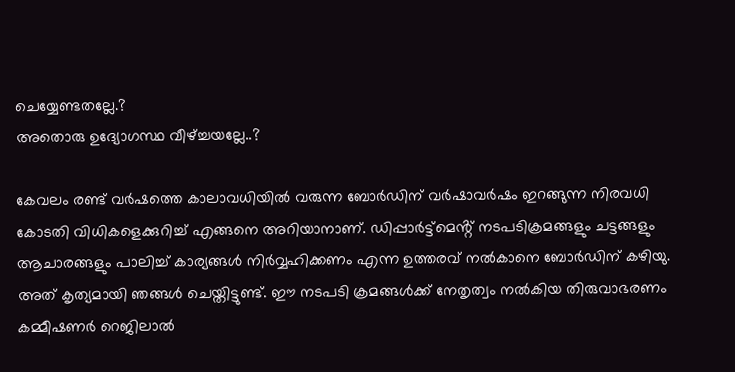ചെയ്യേണ്ടതല്ലേ.?
അതൊരു ഉദ്യോഗസ്ഥ വീഴ്ച്ചയല്ലേ..?

കേവലം രണ്ട് വർഷത്തെ കാലാവധിയിൽ വരുന്ന ബോർഡിന് വർഷാവർഷം ഇറങ്ങുന്ന നിരവധി കോടതി വിധികളെക്കുറിച്ച് എങ്ങനെ അറിയാനാണ്. ഡിപ്പാർട്ട്മെൻ്റ് നടപടിക്രമങ്ങളും ചട്ടങ്ങളും ആചാരങ്ങളും പാലിച്ച് കാര്യങ്ങൾ നിർവ്വഹിക്കണം എന്ന ഉത്തരവ് നൽകാനെ ബോർഡിന് കഴിയു. അത് കൃത്യമായി ഞങ്ങൾ ചെയ്തിട്ടുണ്ട്. ഈ നടപടി ക്രമങ്ങൾക്ക് നേതൃത്വം നൽകിയ തിരുവാഭരണം കമ്മീഷണർ റെജിലാൽ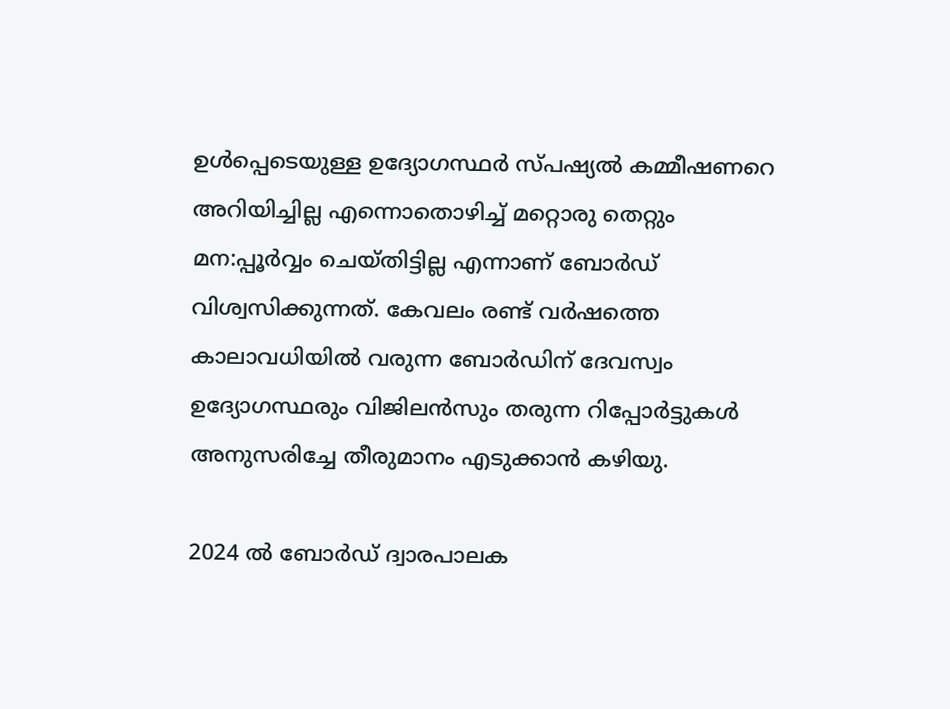ഉൾപ്പെടെയുള്ള ഉദ്യോഗസ്ഥർ സ്പഷ്യൽ കമ്മീഷണറെ അറിയിച്ചില്ല എന്നൊതൊഴിച്ച് മറ്റൊരു തെറ്റും മന:പ്പൂർവ്വം ചെയ്തിട്ടില്ല എന്നാണ് ബോർഡ് വിശ്വസിക്കുന്നത്. കേവലം രണ്ട് വർഷത്തെ കാലാവധിയിൽ വരുന്ന ബോർഡിന് ദേവസ്വം ഉദ്യോഗസ്ഥരും വിജിലൻസും തരുന്ന റിപ്പോർട്ടുകൾ അനുസരിച്ചേ തീരുമാനം എടുക്കാൻ കഴിയു.

2024 ൽ ബോർഡ് ദ്വാരപാലക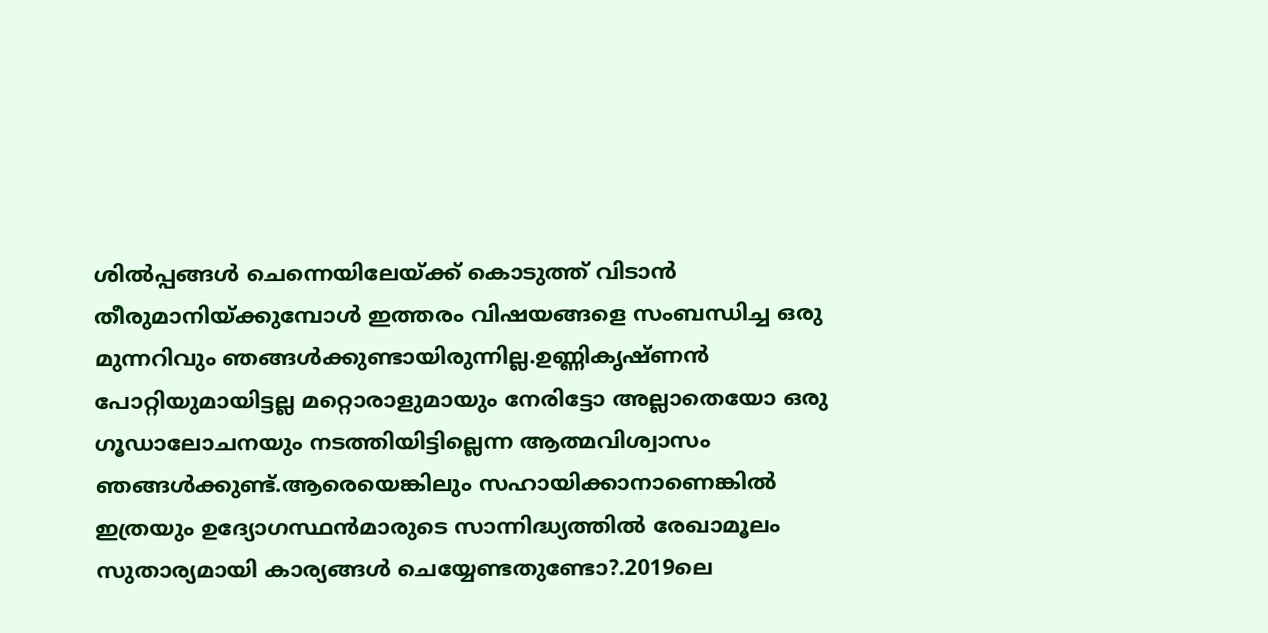ശിൽപ്പങ്ങൾ ചെന്നെയിലേയ്ക്ക് കൊടുത്ത് വിടാൻ തീരുമാനിയ്ക്കുമ്പോൾ ഇത്തരം വിഷയങ്ങളെ സംബന്ധിച്ച ഒരു മുന്നറിവും ഞങ്ങൾക്കുണ്ടായിരുന്നില്ല.ഉണ്ണികൃഷ്ണൻ പോറ്റിയുമായിട്ടല്ല മറ്റൊരാളുമായും നേരിട്ടോ അല്ലാതെയോ ഒരു ഗൂഡാലോചനയും നടത്തിയിട്ടില്ലെന്ന ആത്മവിശ്വാസം ഞങ്ങൾക്കുണ്ട്.ആരെയെങ്കിലും സഹായിക്കാനാണെങ്കിൽ ഇത്രയും ഉദ്യോഗസ്ഥൻമാരുടെ സാന്നിദ്ധ്യത്തിൽ രേഖാമൂലം സുതാര്യമായി കാര്യങ്ങൾ ചെയ്യേണ്ടതുണ്ടോ?.2019ലെ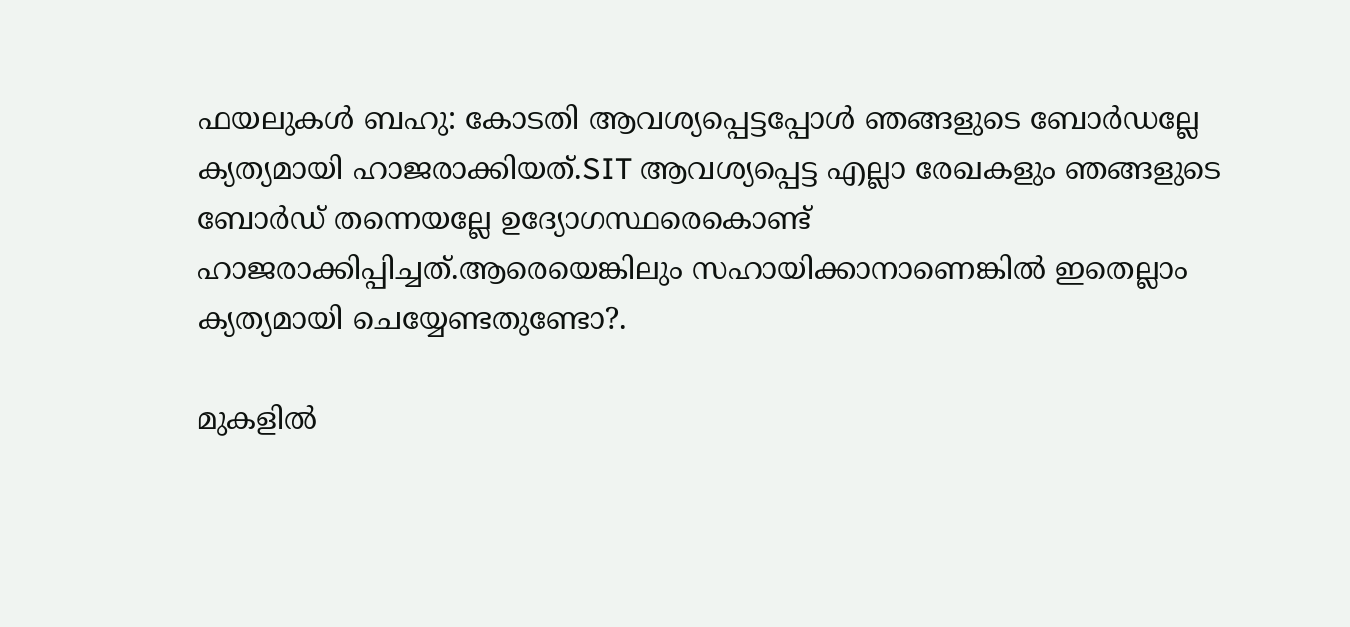ഫയലുകൾ ബഹു: കോടതി ആവശ്യപ്പെട്ടപ്പോൾ ഞങ്ങളുടെ ബോർഡല്ലേ ക്യത്യമായി ഹാജരാക്കിയത്.SIT ആവശ്യപ്പെട്ട എല്ലാ രേഖകളും ഞങ്ങളുടെ ബോർഡ്‌ തന്നെയല്ലേ ഉദ്യോഗസ്ഥരെകൊണ്ട് ഹാജരാക്കിപ്പിച്ചത്.ആരെയെങ്കിലും സഹായിക്കാനാണെങ്കിൽ ഇതെല്ലാം ക്യത്യമായി ചെയ്യേണ്ടതുണ്ടോ?.

മുകളിൽ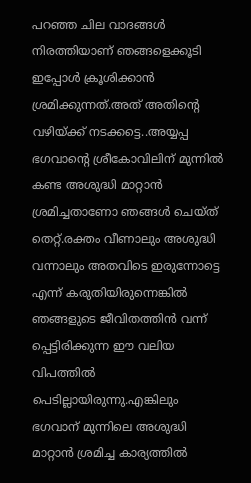പറഞ്ഞ ചില വാദങ്ങൾ നിരത്തിയാണ് ഞങ്ങളെക്കൂടി ഇപ്പോൾ ക്രൂശിക്കാൻ ശ്രമിക്കുന്നത്.അത് അതിൻ്റെ വഴിയ്ക്ക് നടക്കട്ടെ..അയ്യപ്പ ഭഗവാൻ്റെ ശ്രീകോവിലിന് മുന്നിൽ കണ്ട അശുദ്ധി മാറ്റാൻ ശ്രമിച്ചതാണോ ഞങ്ങൾ ചെയ്ത് തെറ്റ്.രക്തം വീണാലും അശുദ്ധി വന്നാലും അതവിടെ ഇരുന്നോട്ടെ എന്ന് കരുതിയിരുന്നെങ്കിൽ ഞങ്ങളുടെ ജീവിതത്തിൻ വന്ന് പ്പെട്ടിരിക്കുന്ന ഈ വലിയ വിപത്തിൽ പെടില്ലായിരുന്നു.എങ്കിലും ഭഗവാന് മുന്നിലെ അശുദ്ധി മാറ്റാൻ ശ്രമിച്ച കാര്യത്തിൽ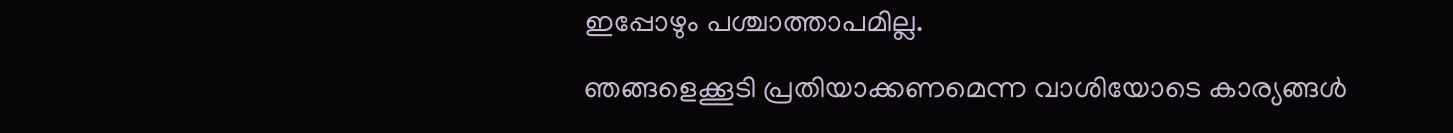ഇപ്പോഴും പശ്ചാത്താപമില്ല.

ഞങ്ങളെക്കൂടി പ്രതിയാക്കണമെന്ന വാശിയോടെ കാര്യങ്ങൾ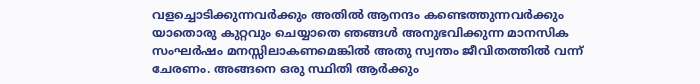വളച്ചൊടിക്കുന്നവർക്കും അതിൽ ആനന്ദം കണ്ടെത്തുന്നവർക്കും യാതൊരു കുറ്റവും ചെയ്യാതെ ഞങ്ങൾ അനുഭവിക്കുന്ന മാനസിക സംഘർഷം മനസ്സിലാകണമെങ്കിൽ അതു സ്വന്തം ജീവിതത്തിൽ വന്ന് ചേരണം. അങ്ങനെ ഒരു സ്ഥിതി ആർക്കും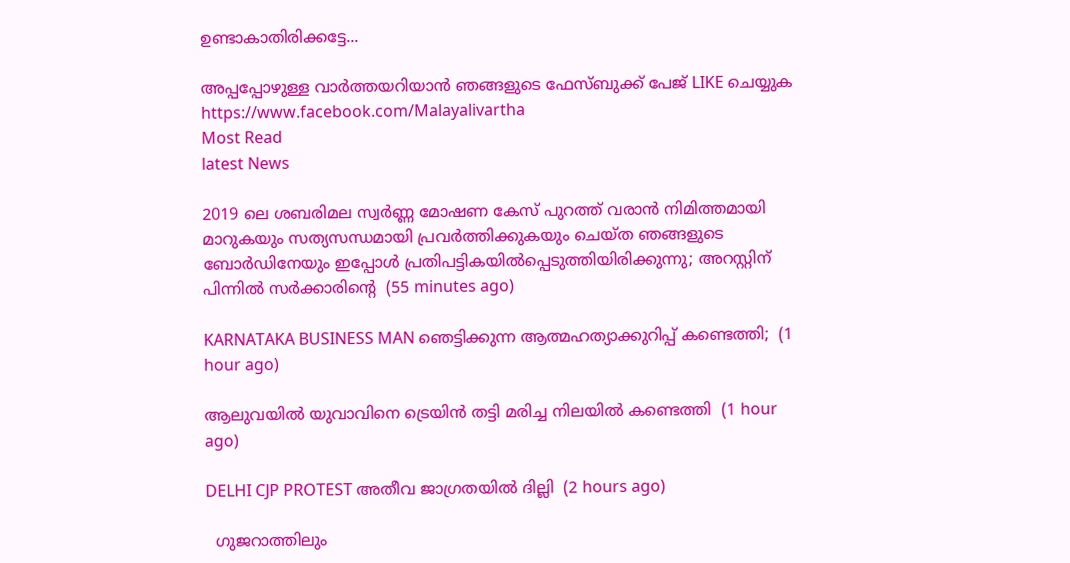ഉണ്ടാകാതിരിക്കട്ടേ...

അപ്പപ്പോഴുള്ള വാര്‍ത്തയറിയാന്‍ ഞങ്ങളുടെ ഫേസ്‌ബുക്ക്‌ പേജ് LIKE ചെയ്യുക
https://www.facebook.com/Malayalivartha
Most Read
latest News

2019 ലെ ശബരിമല സ്വർണ്ണ മോഷണ കേസ് പുറത്ത് വരാൻ നിമിത്തമായി മാറുകയും സത്യസന്ധമായി പ്രവർത്തിക്കുകയും ചെയ്ത ഞങ്ങളുടെ ബോർഡിനേയും ഇപ്പോൾ പ്രതിപട്ടികയിൽപ്പെടുത്തിയിരിക്കുന്നു; അറസ്റ്റിന് പിന്നിൽ സർക്കാരിൻ്റെ  (55 minutes ago)

KARNATAKA BUSINESS MAN ഞെട്ടിക്കുന്ന ആത്മഹത്യാക്കുറിപ്പ് കണ്ടെത്തി;  (1 hour ago)

ആലുവയിൽ യുവാവിനെ ട്രെയിൻ തട്ടി മരിച്ച നിലയിൽ കണ്ടെത്തി  (1 hour ago)

DELHI CJP PROTEST അതീവ ജാഗ്രതയിൽ ദില്ലി  (2 hours ago)

  ഗുജറാത്തിലും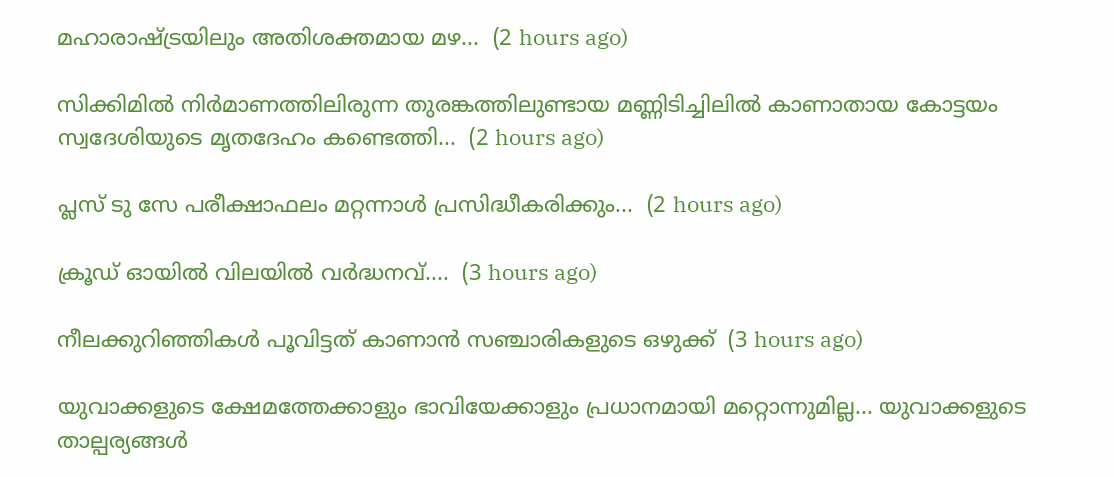മഹാരാഷ്ട്രയിലും അതിശക്തമായ മഴ...  (2 hours ago)

സിക്കിമിൽ നിർമാണത്തിലിരുന്ന തുരങ്കത്തിലുണ്ടായ മണ്ണിടിച്ചിലിൽ കാണാതായ കോട്ടയം സ്വദേശിയുടെ മൃതദേഹം കണ്ടെത്തി...  (2 hours ago)

പ്ലസ് ടു സേ പരീക്ഷാഫലം മറ്റന്നാൾ പ്രസിദ്ധീകരിക്കും...  (2 hours ago)

ക്രൂഡ് ഓയില്‍ വിലയിൽ വർദ്ധനവ്....  (3 hours ago)

നീലക്കുറിഞ്ഞികൾ പൂവിട്ടത് കാണാൻ സഞ്ചാരികളുടെ ഒഴുക്ക്  (3 hours ago)

യുവാക്കളുടെ ക്ഷേമത്തേക്കാളും ഭാവിയേക്കാളും പ്രധാനമായി മറ്റൊന്നുമില്ല... യുവാക്കളുടെ താല്പര്യങ്ങൾ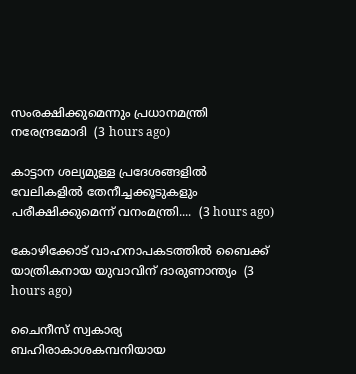സംരക്ഷിക്കുമെന്നും പ്രധാനമന്ത്രി നരേന്ദ്രമോദി  (3 hours ago)

കാട്ടാന ശല്യമുള്ള പ്രദേശങ്ങളിൽ വേലികളിൽ തേനീച്ചക്കൂടുകളും പരീക്ഷിക്കുമെന്ന് വനംമന്ത്രി....  (3 hours ago)

കോഴിക്കോട് വാഹനാപകടത്തില്‍ ബൈക്ക് യാത്രികനായ യുവാവിന് ദാരുണാന്ത്യം  (3 hours ago)

ചൈനീസ് സ്വകാര്യ ബഹിരാകാശകമ്പനിയായ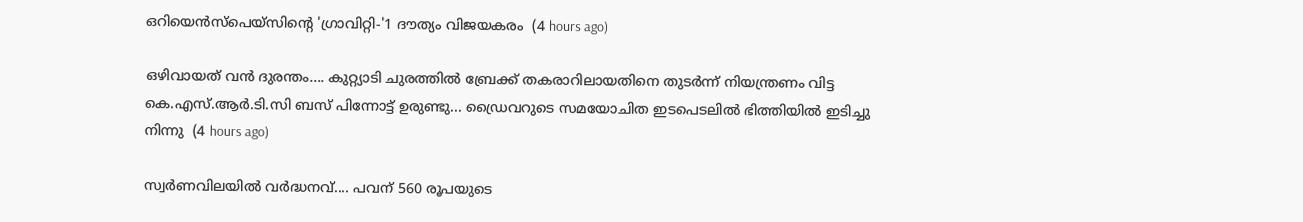ഒറിയെൻസ്‌പെയ്‌സിന്റെ 'ഗ്രാവിറ്റി-'1 ദൗത്യം വിജയകരം  (4 hours ago)

ഒഴിവായത് വൻ ദുരന്തം.... കുറ്റ്യാടി ചുരത്തിൽ ബ്രേക്ക് തകരാറിലായതിനെ തുടർന്ന് നിയന്ത്രണം വിട്ട കെ.എസ്.ആർ.ടി.സി ബസ് പിന്നോട്ട് ഉരുണ്ടു... ഡ്രൈവറുടെ സമയോചിത ഇടപെടലിൽ ഭിത്തിയിൽ ഇടിച്ചു നിന്നു  (4 hours ago)

സ്വർണവിലയിൽ വർദ്ധനവ്.... പവന് 560 രൂപയുടെ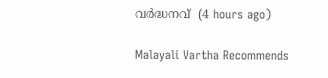വർദ്ധനവ്  (4 hours ago)

Malayali Vartha Recommends